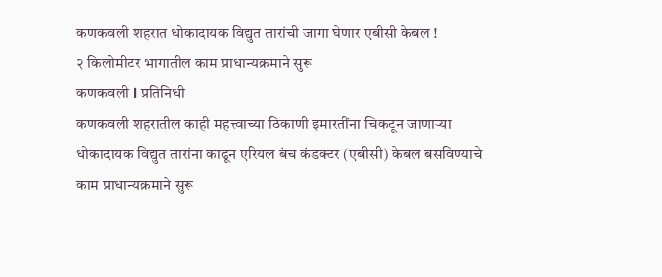कणकवली शहरात धोकादायक विद्युत तारांची जागा घेणार एबीसी केबल !
२ किलोमीटर भागातील काम प्राधान्यक्रमाने सुरू
कणकवली l प्रतिनिधी
कणकवली शहरातील काही महत्त्वाच्या ठिकाणी इमारतींना चिकटून जाणाऱ्या धोकादायक विद्युत तारांना काढून एरियल बंच कंडक्टर (एबीसी) केबल बसविण्याचे काम प्राधान्यक्रमाने सुरू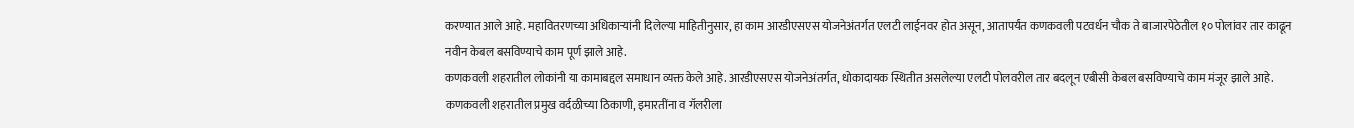करण्यात आले आहे. महावितरणच्या अधिकाऱ्यांनी दिलेल्या माहितीनुसार, हा काम आरडीएसएस योजनेअंतर्गत एलटी लाईनवर होत असून, आतापर्यंत कणकवली पटवर्धन चौक ते बाजारपेठेतील १० पोलांवर तार काढून नवीन केबल बसविण्याचे काम पूर्ण झाले आहे.
कणकवली शहरातील लोकांनी या कामाबद्दल समाधान व्यक्त केले आहे. आरडीएसएस योजनेअंतर्गत, धोकादायक स्थितीत असलेल्या एलटी पोलवरील तार बदलून एबीसी केबल बसविण्याचे काम मंजूर झाले आहे. कणकवली शहरातील प्रमुख वर्दळीच्या ठिकाणी, इमारतींना व गॅलरीला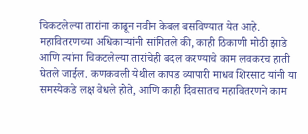चिकटलेल्या तारांना काढून नवीन केबल बसविण्यात येत आहे.
महावितरणच्या अधिकाऱ्यांनी सांगितले की, काही ठिकाणी मोठी झाडे आणि त्यांना चिकटलेल्या तारांचेही बदल करण्याचे काम लवकरच हाती घेतले जाईल. कणकवली येथील कापड व्यापारी माधव शिरसाट यांनी या समस्येकडे लक्ष वेधले होते, आणि काही दिवसातच महावितरणने काम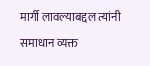मार्गी लावल्याबद्दल त्यांनी समाधान व्यक्त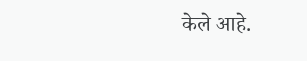केले आहे.